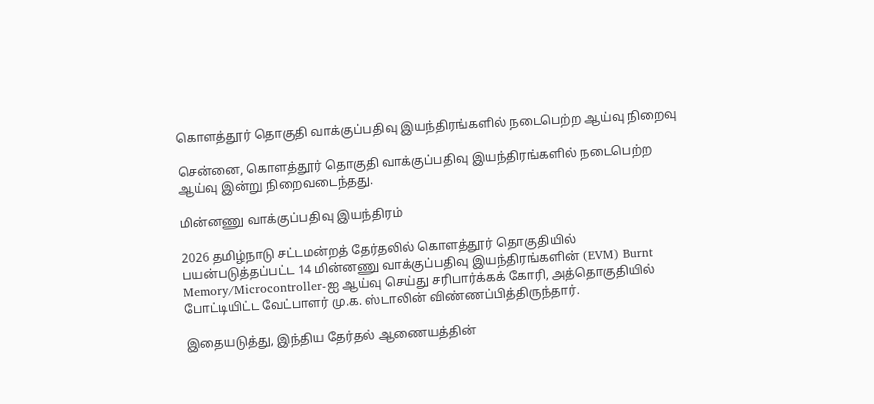கொளத்தூர் தொகுதி வாக்குப்பதிவு இயந்திரங்களில் நடைபெற்ற ஆய்வு நிறைவு

சென்னை, கொளத்தூர் தொகுதி வாக்குப்பதிவு இயந்திரங்களில் நடைபெற்ற ஆய்வு இன்று நிறைவடைந்தது.

மின்னணு வாக்குப்பதிவு இயந்திரம்

2026 தமிழ்நாடு சட்டமன்றத் தேர்தலில் கொளத்தூர் தொகுதியில் பயன்படுத்தப்பட்ட 14 மின்னணு வாக்குப்பதிவு இயந்திரங்களின் (EVM) Burnt Memory/Microcontroller-ஐ ஆய்வு செய்து சரிபார்க்கக் கோரி, அத்தொகுதியில் போட்டியிட்ட வேட்பாளர் மு.க. ஸ்டாலின் விண்ணப்பித்திருந்தார்.

இதையடுத்து, இந்திய தேர்தல் ஆணையத்தின்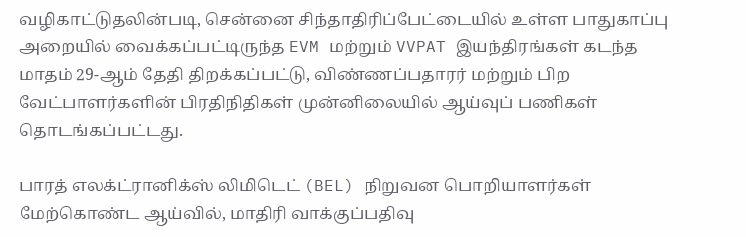வழிகாட்டுதலின்படி, சென்னை சிந்தாதிரிப்பேட்டையில் உள்ள பாதுகாப்பு அறையில் வைக்கப்பட்டிருந்த EVM மற்றும் VVPAT இயந்திரங்கள் கடந்த மாதம் 29-ஆம் தேதி திறக்கப்பட்டு, விண்ணப்பதாரர் மற்றும் பிற வேட்பாளர்களின் பிரதிநிதிகள் முன்னிலையில் ஆய்வுப் பணிகள் தொடங்கப்பட்டது.

பாரத் எலக்ட்ரானிக்ஸ் லிமிடெட் (BEL) நிறுவன பொறியாளர்கள் மேற்கொண்ட ஆய்வில், மாதிரி வாக்குப்பதிவு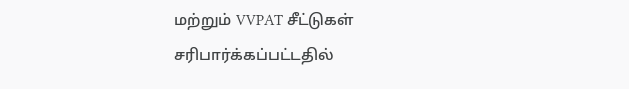மற்றும் VVPAT சீட்டுகள் சரிபார்க்கப்பட்டதில்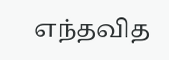எந்தவித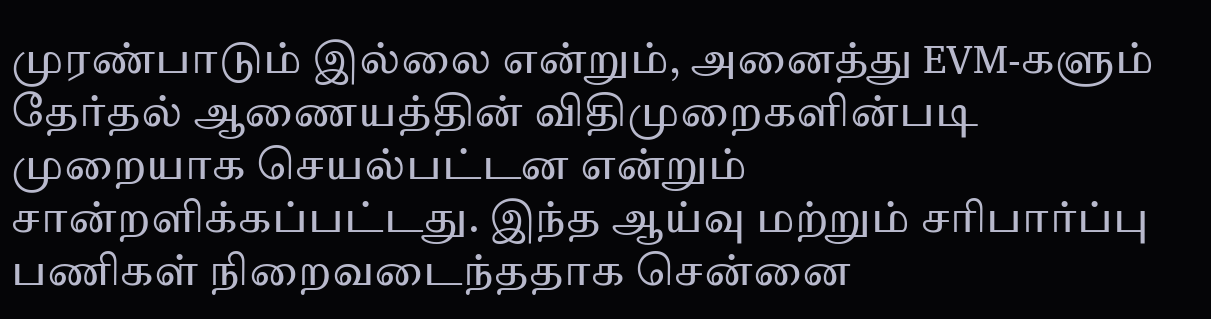முரண்பாடும் இல்லை என்றும், அனைத்து EVM-களும் தேர்தல் ஆணையத்தின் விதிமுறைகளின்படி முறையாக செயல்பட்டன என்றும் சான்றளிக்கப்பட்டது. இந்த ஆய்வு மற்றும் சரிபார்ப்பு பணிகள் நிறைவடைந்ததாக சென்னை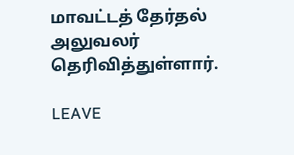மாவட்டத் தேர்தல் அலுவலர் தெரிவித்துள்ளார்.

LEAVE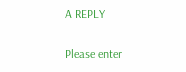A REPLY

Please enter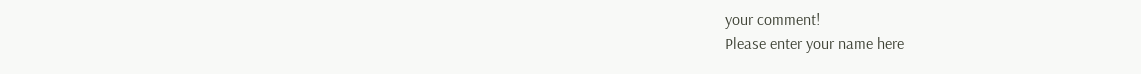your comment!
Please enter your name here